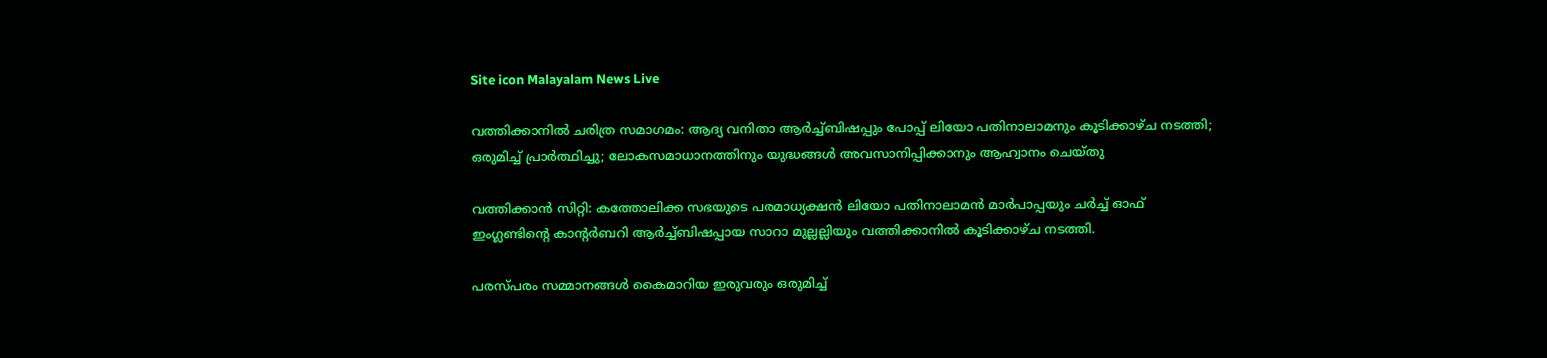Site icon Malayalam News Live

വത്തിക്കാനില്‍ ചരിത്ര സമാഗമം: ആദ്യ വനിതാ ആര്‍ച്ച്‌ബിഷപ്പും പോപ്പ് ലിയോ പതിനാലാമനും കൂടിക്കാഴ്‌ച നടത്തി; ഒരുമിച്ച്‌ പ്രാര്‍ത്ഥിച്ചു; ലോകസമാധാനത്തിനും യുദ്ധങ്ങള്‍ അവസാനിപ്പിക്കാനും ആഹ്വാനം ചെയ്തു

വത്തിക്കാൻ സിറ്റി: കത്തോലിക്ക സഭയുടെ പരമാധ്യക്ഷൻ ലിയോ പതിനാലാമൻ മാർപാപ്പയും ചർച്ച്‌ ഓഫ് ഇംഗ്ലണ്ടിൻ്റെ കാൻ്റർബറി ആർച്ച്‌ബിഷപ്പായ സാറാ മുല്ലല്ലിയും വത്തിക്കാനില്‍ കൂടിക്കാഴ്ച നടത്തി.

പരസ്പരം സമ്മാനങ്ങള്‍ കൈമാറിയ ഇരുവരും ഒരുമിച്ച്‌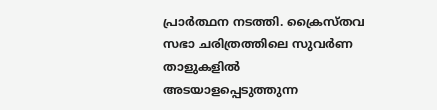പ്രാർത്ഥന നടത്തി. ക്രൈസ്തവ സഭാ ചരിത്രത്തിലെ സുവർണ താളുകളില്‍ അടയാളപ്പെടുത്തുന്ന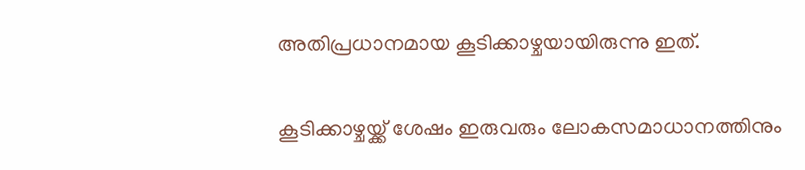അതിപ്രധാനമായ കൂടിക്കാഴ്ചയായിരുന്നു ഇത്.

കൂടിക്കാഴ്ചയ്ക്ക് ശേഷം ഇരുവരും ലോകസമാധാനത്തിനും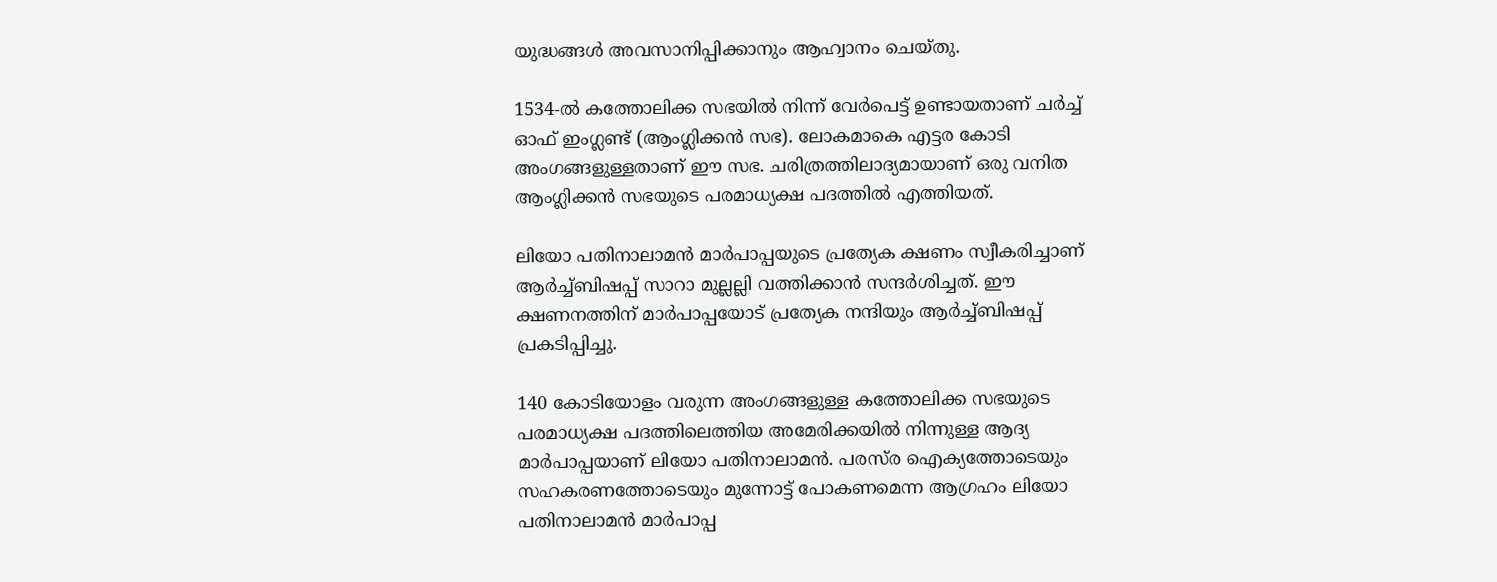യുദ്ധങ്ങള്‍ അവസാനിപ്പിക്കാനും ആഹ്വാനം ചെയ്തു.

1534-ല്‍ കത്തോലിക്ക സഭയില്‍ നിന്ന് വേർപെട്ട് ഉണ്ടായതാണ് ചർച്ച്‌ ഓഫ് ഇംഗ്ലണ്ട് (ആംഗ്ലിക്കൻ സഭ). ലോകമാകെ എട്ടര കോടി അംഗങ്ങളുള്ളതാണ് ഈ സഭ. ചരിത്രത്തിലാദ്യമായാണ് ഒരു വനിത ആംഗ്ലിക്കൻ സഭയുടെ പരമാധ്യക്ഷ പദത്തില്‍ എത്തിയത്.

ലിയോ പതിനാലാമൻ മാർപാപ്പയുടെ പ്രത്യേക ക്ഷണം സ്വീകരിച്ചാണ് ആർച്ച്‌ബിഷപ്പ് സാറാ മുല്ലല്ലി വത്തിക്കാൻ സന്ദർശിച്ചത്. ഈ ക്ഷണനത്തിന് മാർപാപ്പയോട് പ്രത്യേക നന്ദിയും ആർച്ച്‌ബിഷപ്പ് പ്രകടിപ്പിച്ചു.

140 കോടിയോളം വരുന്ന അംഗങ്ങളുള്ള കത്തോലിക്ക സഭയുടെ പരമാധ്യക്ഷ പദത്തിലെത്തിയ അമേരിക്കയില്‍ നിന്നുള്ള ആദ്യ മാർപാപ്പയാണ് ലിയോ പതിനാലാമൻ. പരസ്‌ര ഐക്യത്തോടെയും സഹകരണത്തോടെയും മുന്നോട്ട് പോകണമെന്ന ആഗ്രഹം ലിയോ പതിനാലാമൻ മാർപാപ്പ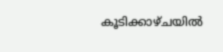കൂടിക്കാഴ്ചയില്‍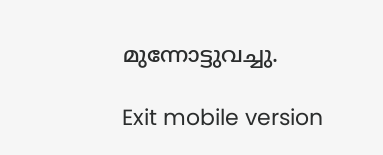മുന്നോട്ടുവച്ചു.

Exit mobile version